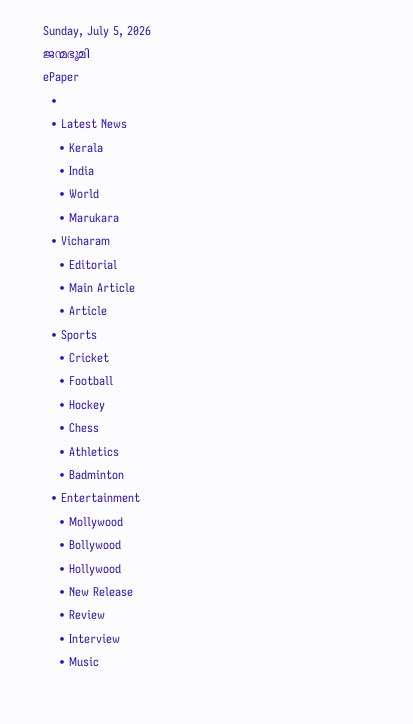Sunday, July 5, 2026
ജന്മഭൂമി
ePaper
  •
  • Latest News
    • Kerala
    • India
    • World
    • Marukara
  • Vicharam
    • Editorial
    • Main Article
    • Article
  • Sports
    • Cricket
    • Football
    • Hockey
    • Chess
    • Athletics
    • Badminton
  • Entertainment
    • Mollywood
    • Bollywood
    • Hollywood
    • New Release
    • Review
    • Interview
    • Music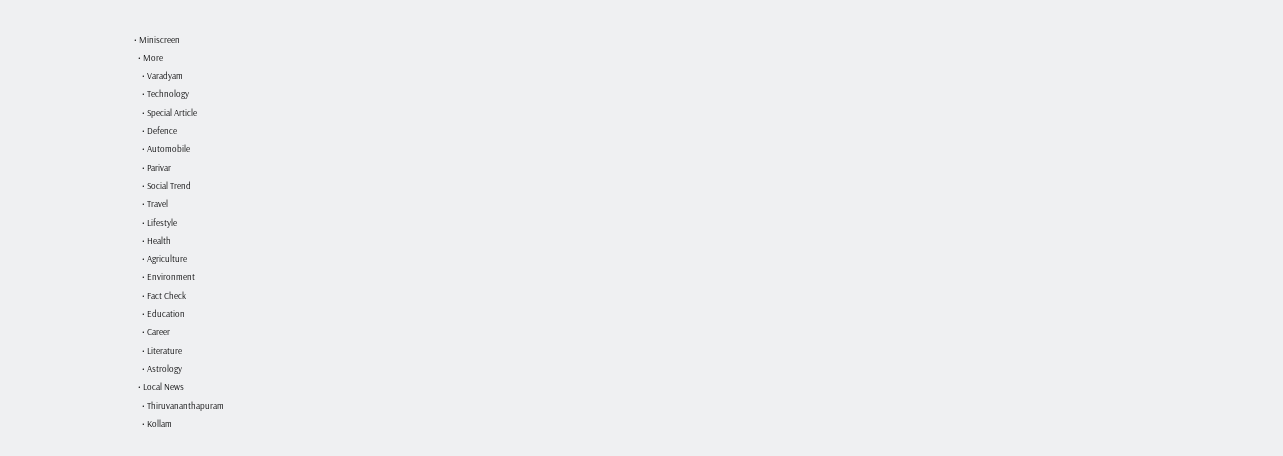• Miniscreen
  • More
    • Varadyam
    • Technology
    • Special Article
    • Defence
    • Automobile
    • Parivar
    • Social Trend
    • Travel
    • Lifestyle
    • Health
    • Agriculture
    • Environment
    • Fact Check
    • Education
    • Career
    • Literature
    • Astrology
  • Local News
    • Thiruvananthapuram
    • Kollam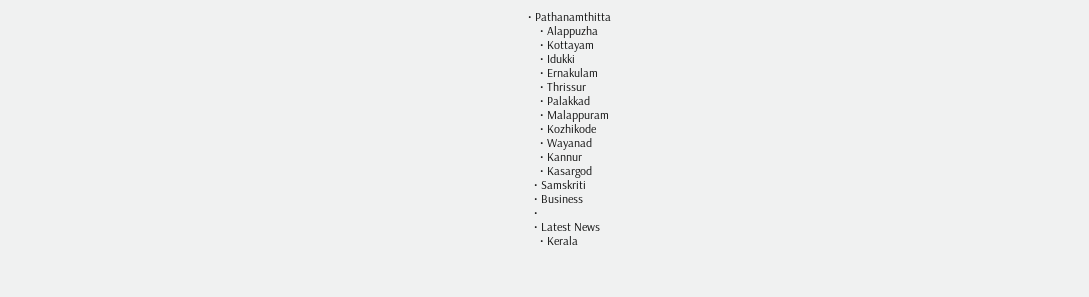• Pathanamthitta
    • Alappuzha
    • Kottayam
    • Idukki
    • Ernakulam
    • Thrissur
    • Palakkad
    • Malappuram
    • Kozhikode
    • Wayanad
    • Kannur
    • Kasargod
  • Samskriti
  • Business
  •
  • Latest News
    • Kerala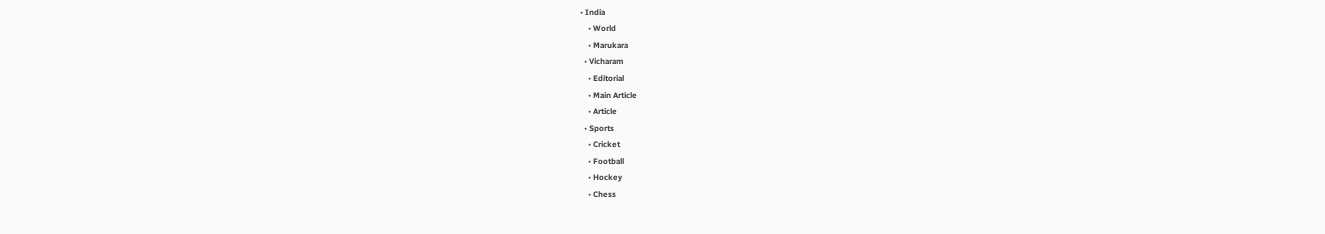• India
    • World
    • Marukara
  • Vicharam
    • Editorial
    • Main Article
    • Article
  • Sports
    • Cricket
    • Football
    • Hockey
    • Chess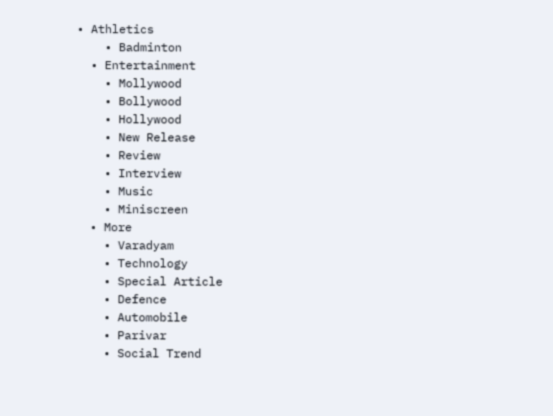• Athletics
    • Badminton
  • Entertainment
    • Mollywood
    • Bollywood
    • Hollywood
    • New Release
    • Review
    • Interview
    • Music
    • Miniscreen
  • More
    • Varadyam
    • Technology
    • Special Article
    • Defence
    • Automobile
    • Parivar
    • Social Trend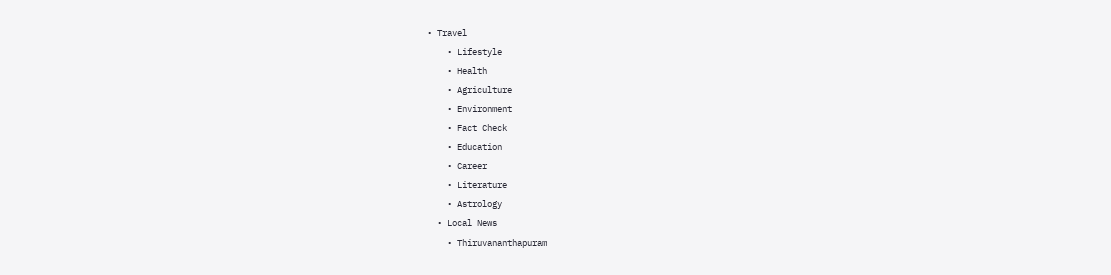• Travel
    • Lifestyle
    • Health
    • Agriculture
    • Environment
    • Fact Check
    • Education
    • Career
    • Literature
    • Astrology
  • Local News
    • Thiruvananthapuram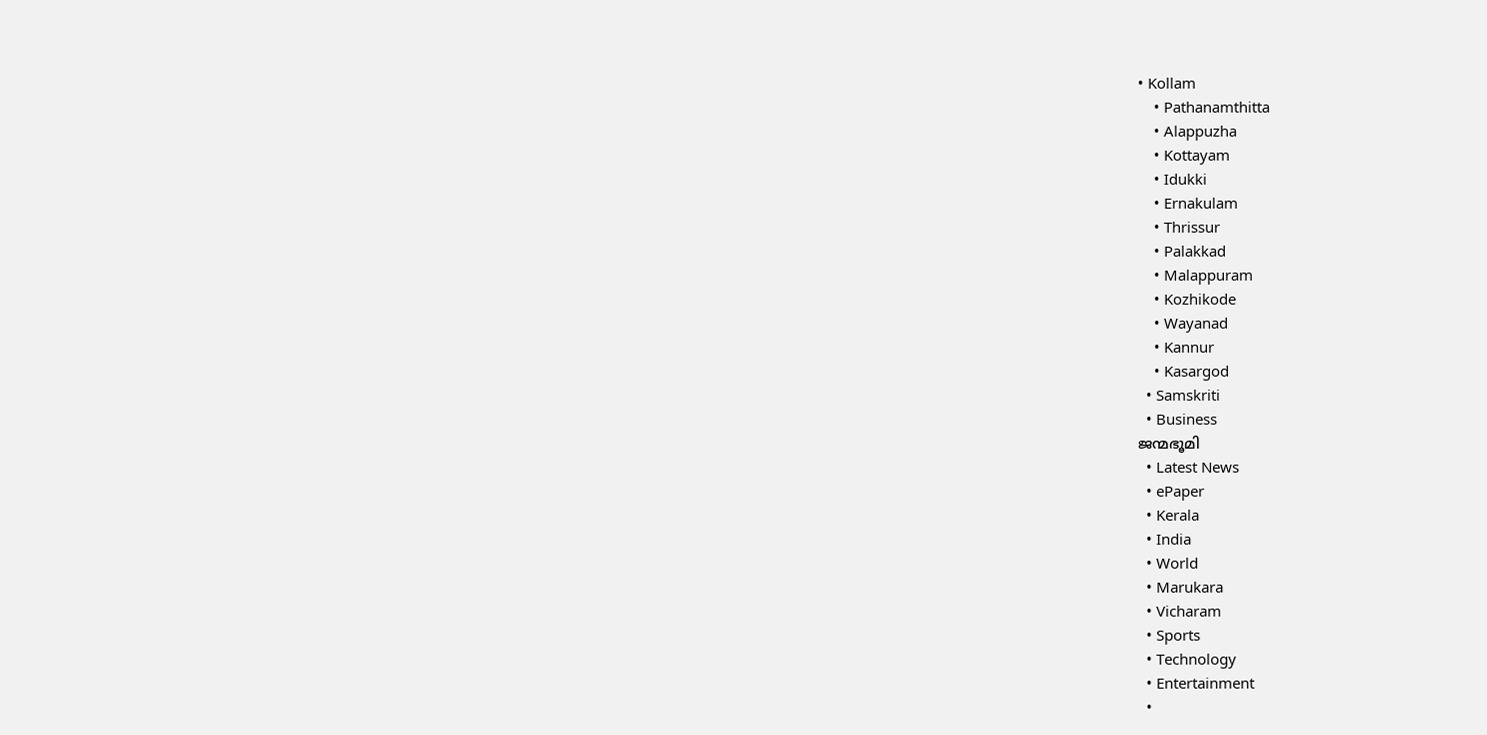• Kollam
    • Pathanamthitta
    • Alappuzha
    • Kottayam
    • Idukki
    • Ernakulam
    • Thrissur
    • Palakkad
    • Malappuram
    • Kozhikode
    • Wayanad
    • Kannur
    • Kasargod
  • Samskriti
  • Business
ജന്മഭൂമി
  • Latest News
  • ePaper
  • Kerala
  • India
  • World
  • Marukara
  • Vicharam
  • Sports
  • Technology
  • Entertainment
  •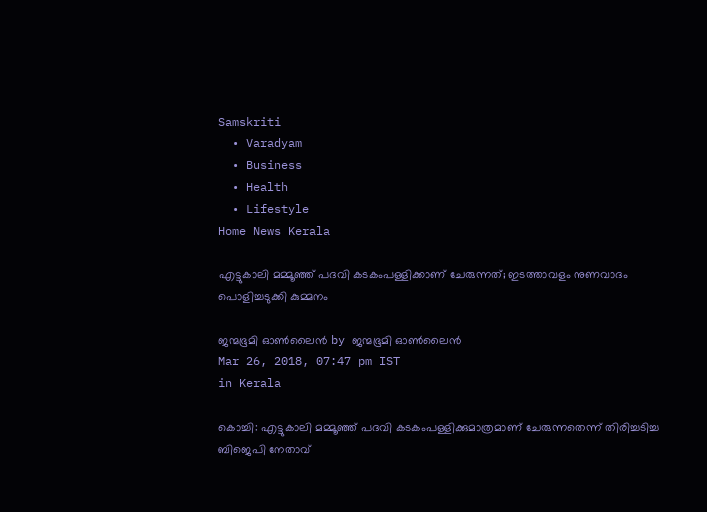Samskriti
  • Varadyam
  • Business
  • Health
  • Lifestyle
Home News Kerala

എട്ടുകാലി മമ്മൂഞ്ഞ് പദവി കടകംപള്ളിക്കാണ് ചേരുന്നത്; ഇടത്താവളം നുണവാദം പൊളിച്ചടുക്കി കുമ്മനം

ജന്മഭൂമി ഓണ്‍ലൈന്‍ by ജന്മഭൂമി ഓണ്‍ലൈന്‍
Mar 26, 2018, 07:47 pm IST
in Kerala

കൊച്ചി: എട്ടുകാലി മമ്മൂഞ്ഞ് പദവി കടകംപള്ളിക്കുമാത്രമാണ് ചേരുന്നതെന്ന് തിരിച്ചടിച്ച ബിജെപി നേതാവ്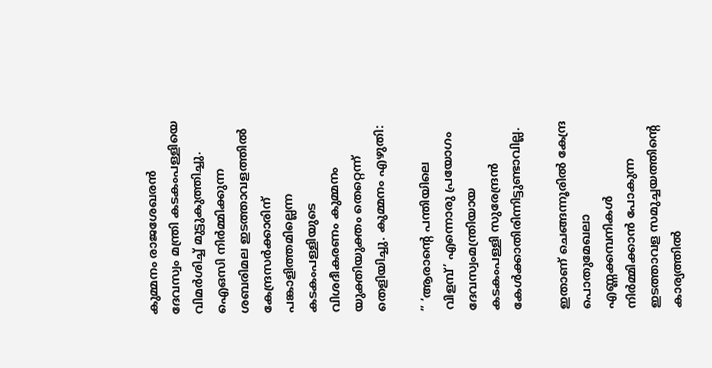കുമ്മനം രാജശേഖരന്‍ ദേവസ്വം മന്ത്രി കടകംപള്ളിയെ വിമര്‍ശിച്ച് മുട്ടുകുത്തിച്ചു. ഐഒസി നിര്‍മ്മിക്കുന്ന ശബരിമല ഇടത്താവളത്തില്‍ കേന്ദ്രസര്‍ക്കാരിന് പങ്കാളിത്തമില്ലെന്ന കടകംപള്ളിയുടെ വിശദീകരണം കുമ്മനം യുക്തിയുക്തം തെറ്റെന്ന് തെളിയിച്ചു. കുമ്മനം എഴുതി:

” ‘ആരാന്റെ പന്തിയിലെ വിളമ്പ്’ എന്നൊരു പ്രയോഗം ദേവസ്വംമന്ത്രിയായ കടകംപള്ളി സുരേന്ദ്രന്‍ കേള്‍ക്കാതിരിന്നിട്ടുണ്ടാവില്ല.

ഇതാണ് ചെങ്ങന്നൂരില്‍ കേന്ദ്ര പൊതുമേഖലാ എണ്ണക്കമ്പനികള്‍ നിര്‍മ്മിക്കാന്‍ പോകുന്ന ഇടത്താവള സമുച്ചയത്തിന്റെ കാര്യത്തില്‍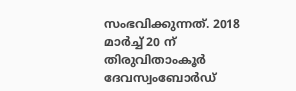സംഭവിക്കുന്നത്. 2018 മാര്‍ച്ച് 20 ന് തിരുവിതാംകൂര്‍ ദേവസ്വംബോര്‍ഡ്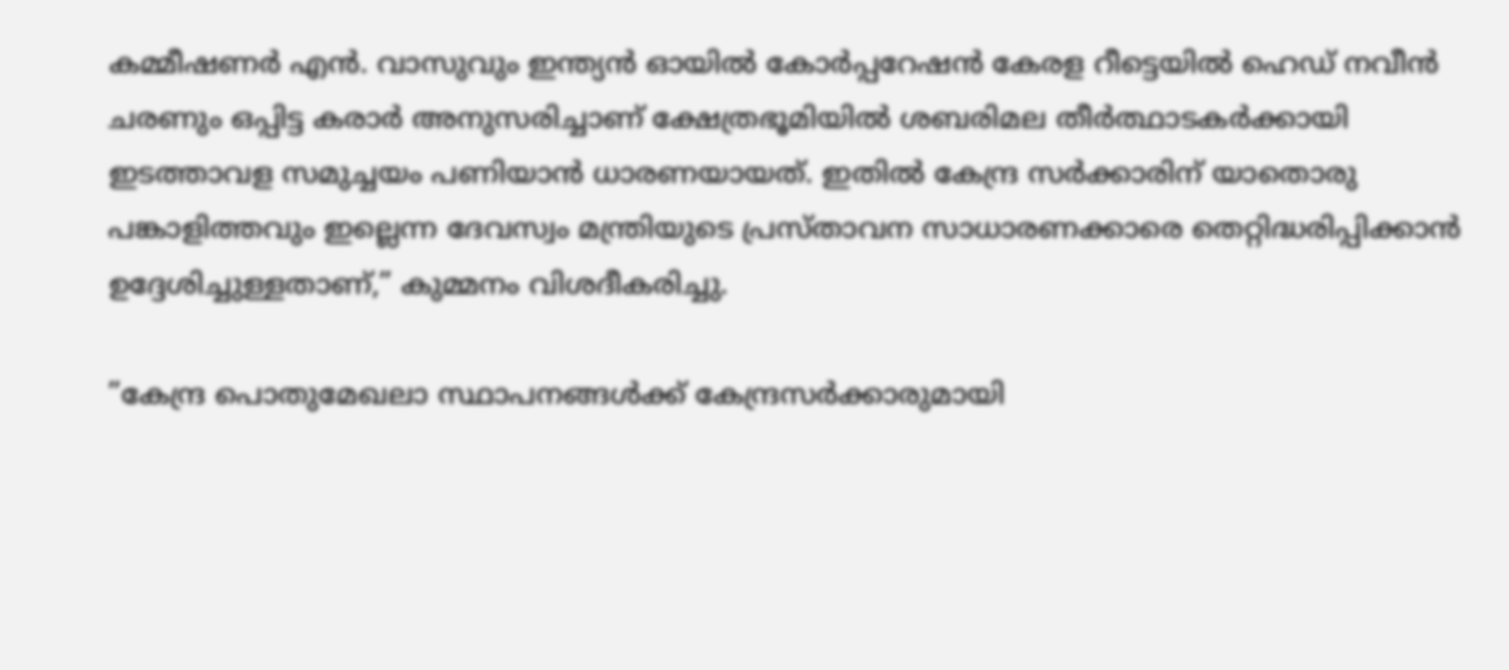കമ്മീഷണര്‍ എന്‍. വാസുവും ഇന്ത്യന്‍ ഓയില്‍ കോര്‍പ്പറേഷന്‍ കേരള റീട്ടെയില്‍ ഹെഡ് നവീന്‍ ചരണും ഒപ്പിട്ട കരാര്‍ അനുസരിച്ചാണ് ക്ഷേത്രഭൂമിയില്‍ ശബരിമല തീര്‍ത്ഥാടകര്‍ക്കായി ഇടത്താവള സമുച്ചയം പണിയാന്‍ ധാരണയായത്. ഇതില്‍ കേന്ദ്ര സര്‍ക്കാരിന് യാതൊരു പങ്കാളിത്തവും ഇല്ലെന്ന ദേവസ്വം മന്ത്രിയുടെ പ്രസ്താവന സാധാരണക്കാരെ തെറ്റിദ്ധരിപ്പിക്കാന്‍ ഉദ്ദേശിച്ചുള്ളതാണ്,” കുമ്മനം വിശദീകരിച്ചു.

”കേന്ദ്ര പൊതുമേഖലാ സ്ഥാപനങ്ങള്‍ക്ക് കേന്ദ്രസര്‍ക്കാരുമായി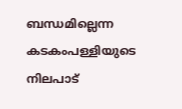ബന്ധമില്ലെന്ന കടകംപള്ളിയുടെ നിലപാട്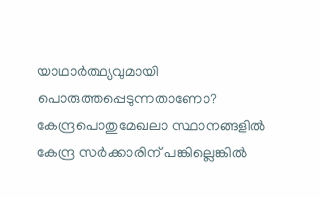യാഥാര്‍ത്ഥ്യവുമായി പൊരുത്തപ്പെടുന്നതാണോ? കേന്ദ്രപൊതുമേഖലാ സ്ഥാനങ്ങളില്‍ കേന്ദ്ര സര്‍ക്കാരിന് പങ്കില്ലെങ്കില്‍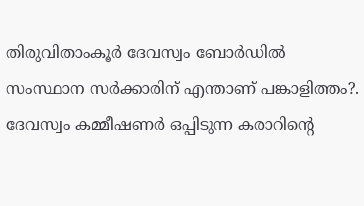തിരുവിതാംകൂര്‍ ദേവസ്വം ബോര്‍ഡില്‍ സംസ്ഥാന സര്‍ക്കാരിന് എന്താണ് പങ്കാളിത്തം?. ദേവസ്വം കമ്മീഷണര്‍ ഒപ്പിടുന്ന കരാറിന്റെ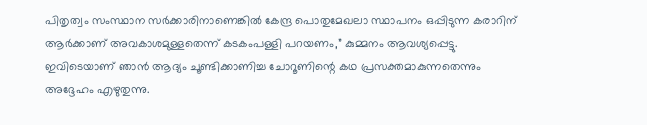പിതൃത്വം സംസ്ഥാന സര്‍ക്കാരിനാണെങ്കില്‍ കേന്ദ്ര പൊതുമേഖലാ സ്ഥാപനം ഒപ്പിടുന്ന കരാറിന് ആര്‍ക്കാണ് അവകാശമുള്ളതെന്ന് കടകംപള്ളി പറയണം,” കുമ്മനം ആവശ്യപ്പെട്ടു. ഇവിടെയാണ് ഞാന്‍ ആദ്യം ചൂണ്ടിക്കാണിച്ച ചോറൂണിന്റെ കഥ പ്രസക്തമാകുന്നതെന്നും അദ്ദേഹം എഴുതുന്നു.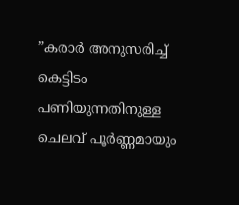”കരാര്‍ അനുസരിച്ച് കെട്ടിടം പണിയുന്നതിനുള്ള ചെലവ് പൂര്‍ണ്ണമായും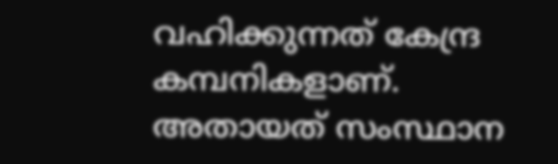വഹിക്കുന്നത് കേന്ദ്ര കമ്പനികളാണ്. അതായത് സംസ്ഥാന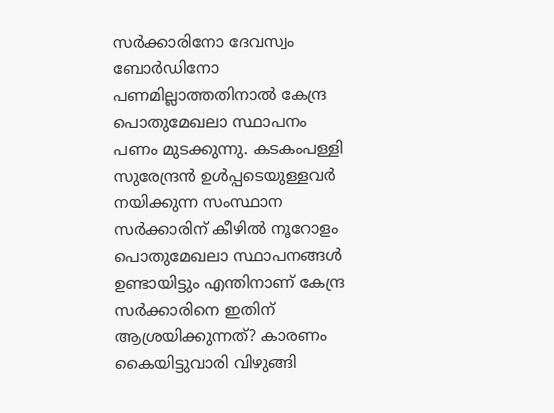സര്‍ക്കാരിനോ ദേവസ്വം ബോര്‍ഡിനോ പണമില്ലാത്തതിനാല്‍ കേന്ദ്ര പൊതുമേഖലാ സ്ഥാപനം പണം മുടക്കുന്നു. കടകംപള്ളി സുരേന്ദ്രന്‍ ഉള്‍പ്പടെയുള്ളവര്‍ നയിക്കുന്ന സംസ്ഥാന സര്‍ക്കാരിന് കീഴില്‍ നൂറോളം പൊതുമേഖലാ സ്ഥാപനങ്ങള്‍ ഉണ്ടായിട്ടും എന്തിനാണ് കേന്ദ്ര സര്‍ക്കാരിനെ ഇതിന് ആശ്രയിക്കുന്നത്? കാരണം കൈയിട്ടുവാരി വിഴുങ്ങി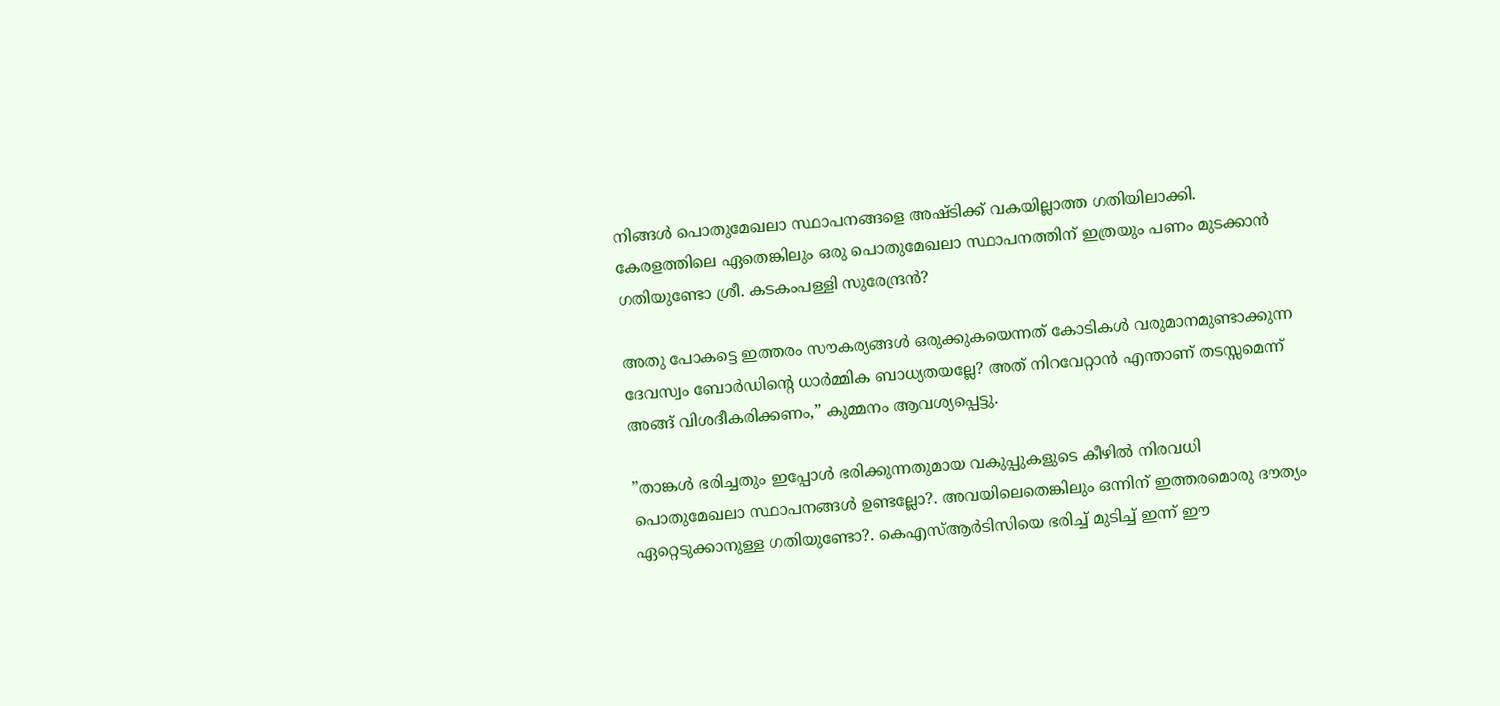നിങ്ങള്‍ പൊതുമേഖലാ സ്ഥാപനങ്ങളെ അഷ്ടിക്ക് വകയില്ലാത്ത ഗതിയിലാക്കി. കേരളത്തിലെ ഏതെങ്കിലും ഒരു പൊതുമേഖലാ സ്ഥാപനത്തിന് ഇത്രയും പണം മുടക്കാന്‍ ഗതിയുണ്ടോ ശ്രീ. കടകംപള്ളി സുരേന്ദ്രന്‍?

അതു പോകട്ടെ ഇത്തരം സൗകര്യങ്ങള്‍ ഒരുക്കുകയെന്നത് കോടികള്‍ വരുമാനമുണ്ടാക്കുന്ന ദേവസ്വം ബോര്‍ഡിന്റെ ധാര്‍മ്മിക ബാധ്യതയല്ലേ? അത് നിറവേറ്റാന്‍ എന്താണ് തടസ്സമെന്ന് അങ്ങ് വിശദീകരിക്കണം,” കുമ്മനം ആവശ്യപ്പെട്ടു.

”താങ്കള്‍ ഭരിച്ചതും ഇപ്പോള്‍ ഭരിക്കുന്നതുമായ വകുപ്പുകളുടെ കീഴില്‍ നിരവധി പൊതുമേഖലാ സ്ഥാപനങ്ങള്‍ ഉണ്ടല്ലോ?. അവയിലെതെങ്കിലും ഒന്നിന് ഇത്തരമൊരു ദൗത്യം ഏറ്റെടുക്കാനുള്ള ഗതിയുണ്ടോ?. കെഎസ്ആര്‍ടിസിയെ ഭരിച്ച് മുടിച്ച് ഇന്ന് ഈ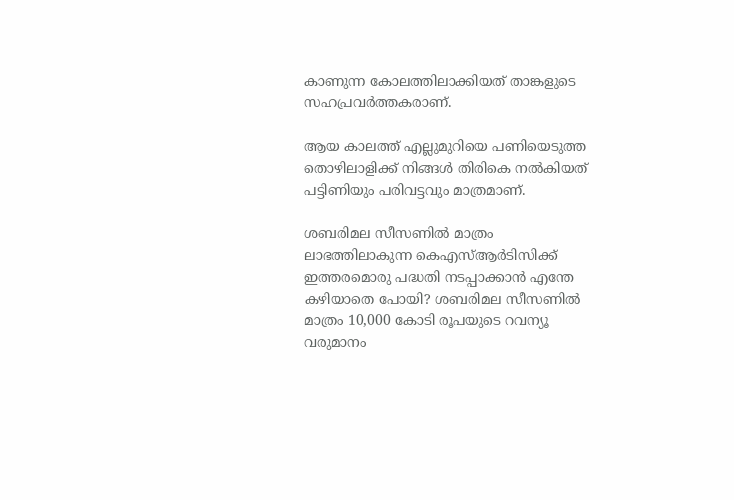കാണുന്ന കോലത്തിലാക്കിയത് താങ്കളുടെ സഹപ്രവര്‍ത്തകരാണ്.

ആയ കാലത്ത് എല്ലുമുറിയെ പണിയെടുത്ത തൊഴിലാളിക്ക് നിങ്ങള്‍ തിരികെ നല്‍കിയത് പട്ടിണിയും പരിവട്ടവും മാത്രമാണ്.

ശബരിമല സീസണില്‍ മാത്രം ലാഭത്തിലാകുന്ന കെഎസ്ആര്‍ടിസിക്ക് ഇത്തരമൊരു പദ്ധതി നടപ്പാക്കാന്‍ എന്തേ കഴിയാതെ പോയി? ശബരിമല സീസണില്‍ മാത്രം 10,000 കോടി രൂപയുടെ റവന്യൂ വരുമാനം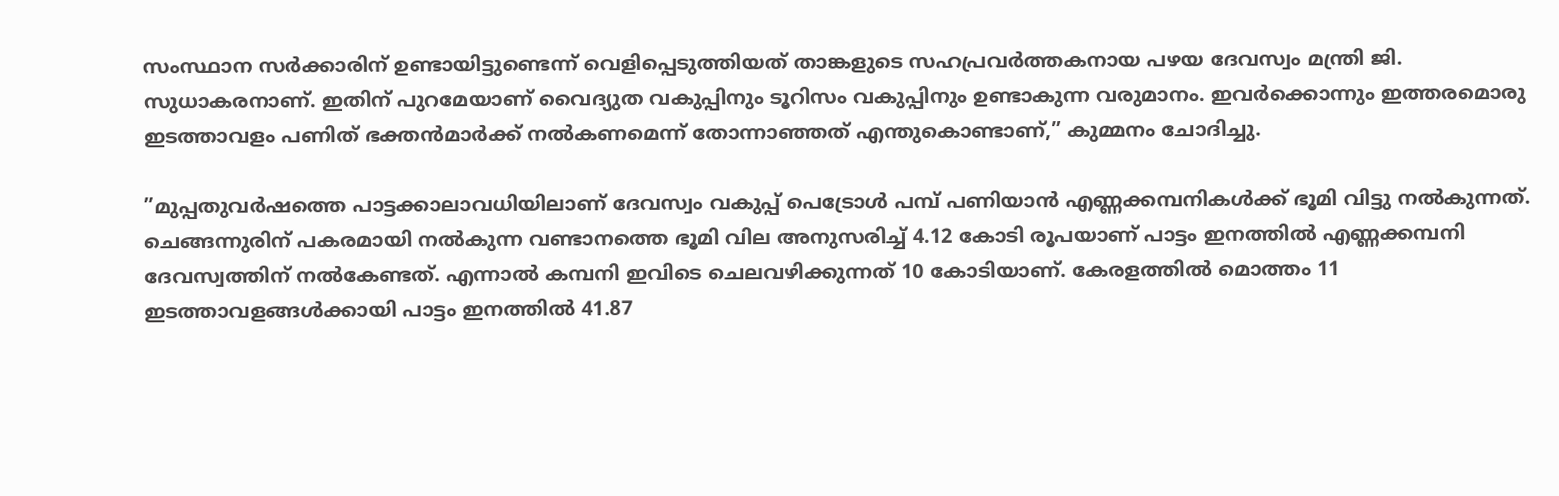സംസ്ഥാന സര്‍ക്കാരിന് ഉണ്ടായിട്ടുണ്ടെന്ന് വെളിപ്പെടുത്തിയത് താങ്കളുടെ സഹപ്രവര്‍ത്തകനായ പഴയ ദേവസ്വം മന്ത്രി ജി. സുധാകരനാണ്. ഇതിന് പുറമേയാണ് വൈദ്യുത വകുപ്പിനും ടൂറിസം വകുപ്പിനും ഉണ്ടാകുന്ന വരുമാനം. ഇവര്‍ക്കൊന്നും ഇത്തരമൊരു ഇടത്താവളം പണിത് ഭക്തന്‍മാര്‍ക്ക് നല്‍കണമെന്ന് തോന്നാഞ്ഞത് എന്തുകൊണ്ടാണ്,” കുമ്മനം ചോദിച്ചു.

”മുപ്പതുവര്‍ഷത്തെ പാട്ടക്കാലാവധിയിലാണ് ദേവസ്വം വകുപ്പ് പെട്രോള്‍ പമ്പ് പണിയാന്‍ എണ്ണക്കമ്പനികള്‍ക്ക് ഭൂമി വിട്ടു നല്‍കുന്നത്. ചെങ്ങന്നുരിന് പകരമായി നല്‍കുന്ന വണ്ടാനത്തെ ഭൂമി വില അനുസരിച്ച് 4.12 കോടി രൂപയാണ് പാട്ടം ഇനത്തില്‍ എണ്ണക്കമ്പനി ദേവസ്വത്തിന് നല്‍കേണ്ടത്. എന്നാല്‍ കമ്പനി ഇവിടെ ചെലവഴിക്കുന്നത് 10 കോടിയാണ്. കേരളത്തില്‍ മൊത്തം 11 ഇടത്താവളങ്ങള്‍ക്കായി പാട്ടം ഇനത്തില്‍ 41.87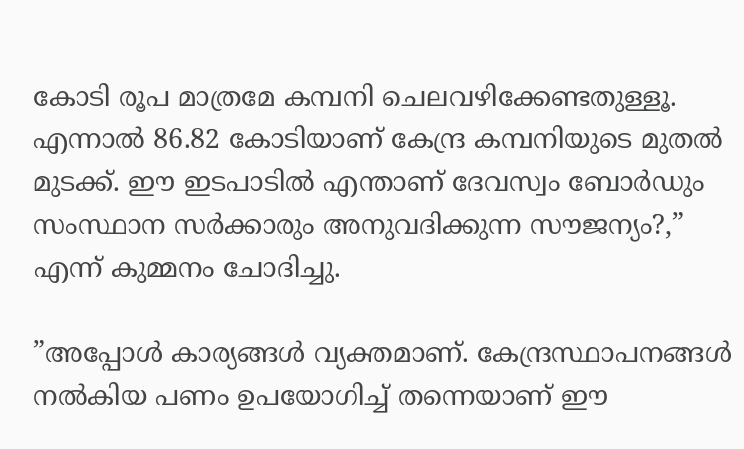കോടി രൂപ മാത്രമേ കമ്പനി ചെലവഴിക്കേണ്ടതുള്ളൂ. എന്നാല്‍ 86.82 കോടിയാണ് കേന്ദ്ര കമ്പനിയുടെ മുതല്‍ മുടക്ക്. ഈ ഇടപാടില്‍ എന്താണ് ദേവസ്വം ബോര്‍ഡും സംസ്ഥാന സര്‍ക്കാരും അനുവദിക്കുന്ന സൗജന്യം?,” എന്ന് കുമ്മനം ചോദിച്ചു.

”അപ്പോള്‍ കാര്യങ്ങള്‍ വ്യക്തമാണ്. കേന്ദ്രസ്ഥാപനങ്ങള്‍ നല്‍കിയ പണം ഉപയോഗിച്ച് തന്നെയാണ് ഈ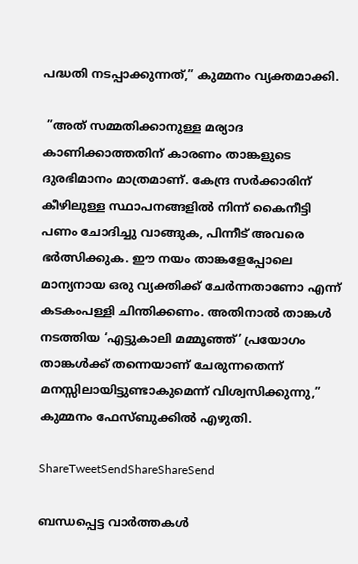പദ്ധതി നടപ്പാക്കുന്നത്,” കുമ്മനം വ്യക്തമാക്കി.

 ”അത് സമ്മതിക്കാനുള്ള മര്യാദ കാണിക്കാത്തതിന് കാരണം താങ്കളുടെ ദുരഭിമാനം മാത്രമാണ്. കേന്ദ്ര സര്‍ക്കാരിന് കീഴിലുള്ള സ്ഥാപനങ്ങളില്‍ നിന്ന് കൈനീട്ടി പണം ചോദിച്ചു വാങ്ങുക, പിന്നീട് അവരെ ഭര്‍ത്സിക്കുക. ഈ നയം താങ്കളേപ്പോലെ മാന്യനായ ഒരു വ്യക്തിക്ക് ചേര്‍ന്നതാണോ എന്ന് കടകംപള്ളി ചിന്തിക്കണം. അതിനാല്‍ താങ്കള്‍ നടത്തിയ ‘എട്ടുകാലി മമ്മൂഞ്ഞ്’ പ്രയോഗം താങ്കള്‍ക്ക് തന്നെയാണ് ചേരുന്നതെന്ന് മനസ്സിലായിട്ടുണ്ടാകുമെന്ന് വിശ്വസിക്കുന്നു,” കുമ്മനം ഫേസ്ബുക്കില്‍ എഴുതി.

ShareTweetSendShareShareSend

ബന്ധപ്പെട്ട വാര്‍ത്തകള്‍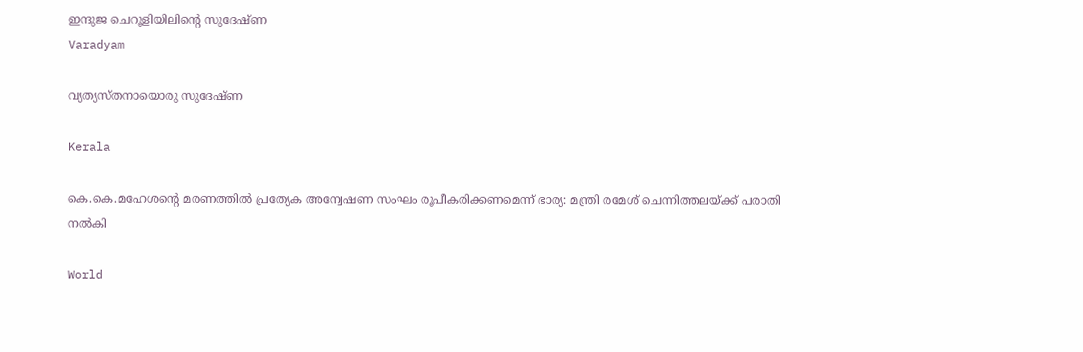ഇന്ദുജ ചെറൂളിയിലിന്റെ സുദേഷ്ണ
Varadyam

വ്യത്യസ്തനായൊരു സുദേഷ്ണ

Kerala

കെ.കെ.മഹേശന്റെ മരണത്തില്‍ പ്രത്യേക അന്വേഷണ സംഘം രൂപീകരിക്കണമെന്ന് ഭാര്യ: മന്ത്രി രമേശ് ചെന്നിത്തലയ്‌ക്ക് പരാതി നല്‍കി

World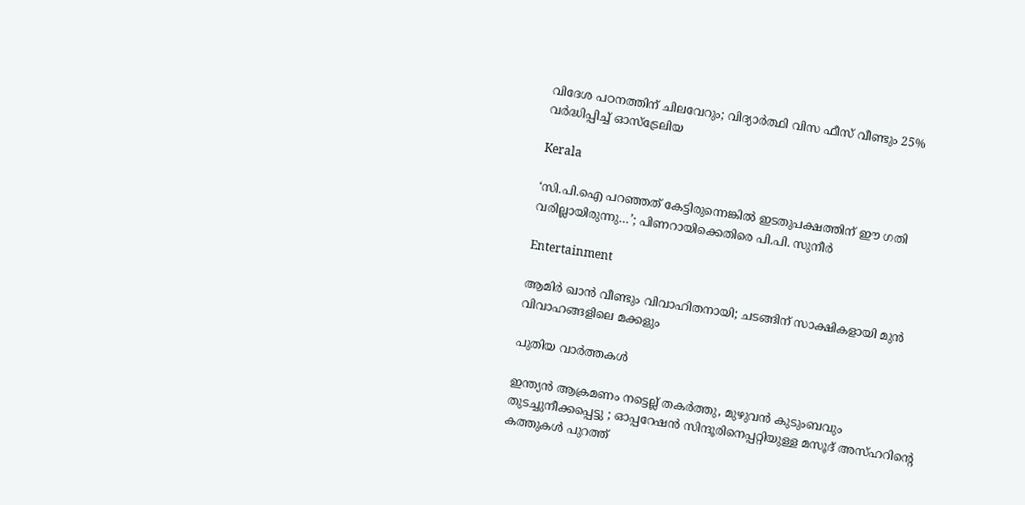വിദേശ പഠനത്തിന് ചിലവേറും; വിദ്യാർത്ഥി വിസ ഫീസ് വീണ്ടും 25% വർദ്ധിപ്പിച്ച് ഓസ്ട്രേലിയ

Kerala

‘സി.പി.ഐ പറഞ്ഞത് കേട്ടിരുന്നെങ്കിൽ ഇടതുപക്ഷത്തിന് ഈ ഗതി വരില്ലായിരുന്നു…’; പിണറായിക്കെതിരെ പി.പി. സുനീർ

Entertainment

ആമിർ ഖാൻ വീണ്ടും വിവാഹിതനായി; ചടങ്ങിന് സാക്ഷികളായി മുൻ വിവാഹങ്ങളിലെ മക്കളും

പുതിയ വാര്‍ത്തകള്‍

ഇന്ത്യൻ ആക്രമണം നട്ടെല്ല് തകർത്തു, മുഴുവൻ കുടുംബവും തുടച്ചുനീക്കപ്പെട്ടു ; ഓപ്പറേഷൻ സിന്ദൂരിനെപ്പറ്റിയുള്ള മസൂദ് അസ്ഹറിന്റെ കത്തുകൾ പുറത്ത്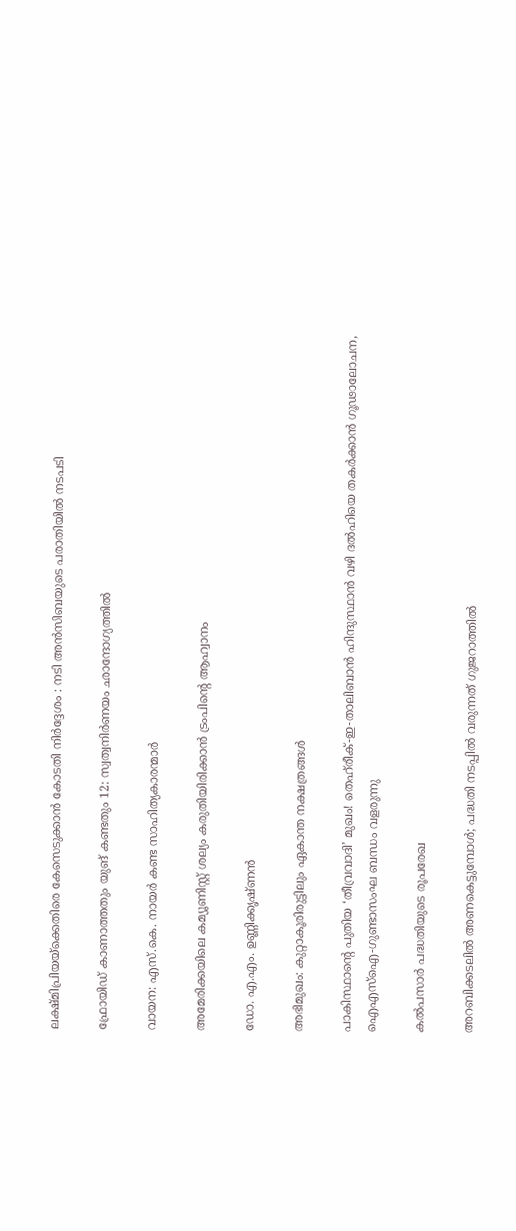ലക്ഷ്മിപ്രിയയ്‌ക്കെതിരെ കേസെടുക്കാന്‍ കോടതി നിര്‍ദ്ദേശം : നടി അന്‍സിബയുടെ പരാതിയില്‍ നടപടി

ഫ്രോയിഡ് കാണാത്തതും യുങ് കണ്ടതും 12: സ്വത്വനിര്‍ണയം ഛാന്ദോഗ്യത്തില്‍

വായന: എസ്.കെ. നായര്‍ കണ്ട സാഹിത്യകാരന്മാര്‍

അമേരിക്കയിലെ കമ്യൂണിസ്റ്റ് ശല്യം കരുതിയിരിക്കാൻ ട്രംപിന്റെ ആഹ്വാനം

ഡോ. എ.എം. ഉണ്ണിക്കൃഷ്ണന്‍

അഭിമുഖം: കുറ്റാകൂരിരുട്ടിലും ഏകാന്ത നക്ഷത്രങ്ങള്‍

പാകിസ്ഥാന്റെ പുതിയ ‘തീവ്രവാദി’ മുഖം! തെഹ്‌രീക്-ഇ-താലിബാൻ ഹിന്ദുസ്ഥാൻ വഴി ദൽഹിയെ തകർക്കാൻ ഗൂഢാലോചന, ഐഎസ്ഐ-ഗുണ്ടാസംഘ ബന്ധം വളരുന്നു

കല്‍പസാര്‍ പദ്ധതിയുടെ രൂപരേഖ

അറബിക്കടലില്‍ അണകെട്ടുമ്പോള്‍; പദ്ധതി നടപ്പില്‍ വരുന്നത് ഗുജറാത്തില്‍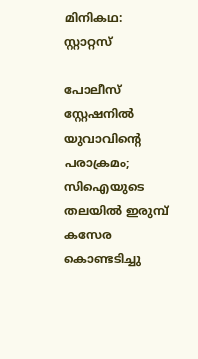മിനികഥ: സ്റ്റാറ്റസ്

പോലീസ് സ്റ്റേഷനില്‍ യുവാവിന്റെ പരാക്രമം; സിഐയുടെ തലയിൽ ഇരുമ്പ് കസേര കൊണ്ടടിച്ചു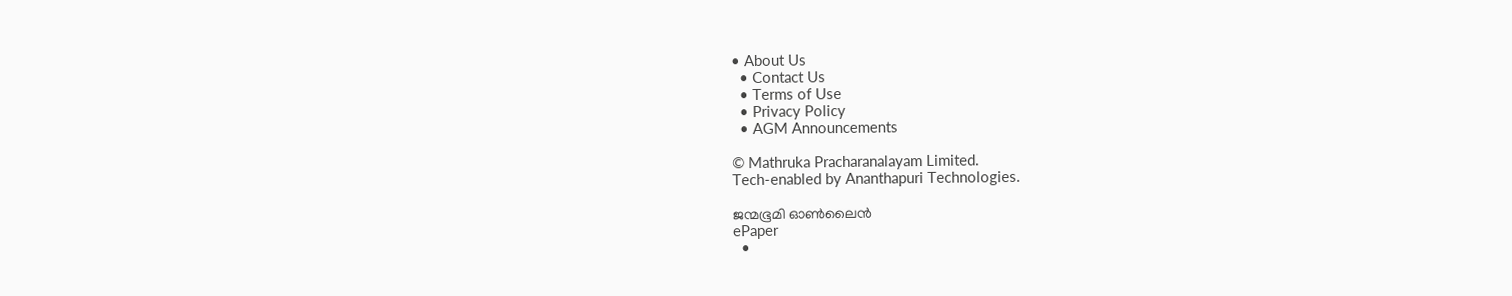• About Us
  • Contact Us
  • Terms of Use
  • Privacy Policy
  • AGM Announcements

© Mathruka Pracharanalayam Limited.
Tech-enabled by Ananthapuri Technologies.

ജന്മഭൂമി ഓണ്‍ലൈന്‍
ePaper
  •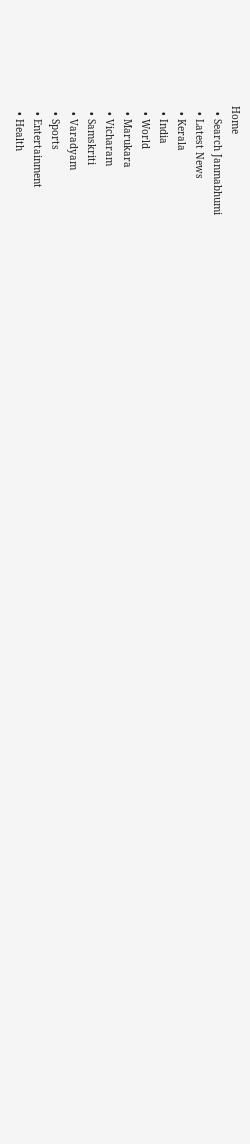Home
  • Search Janmabhumi
  • Latest News
  • Kerala
  • India
  • World
  • Marukara
  • Vicharam
  • Samskriti
  • Varadyam
  • Sports
  • Entertainment
  • Health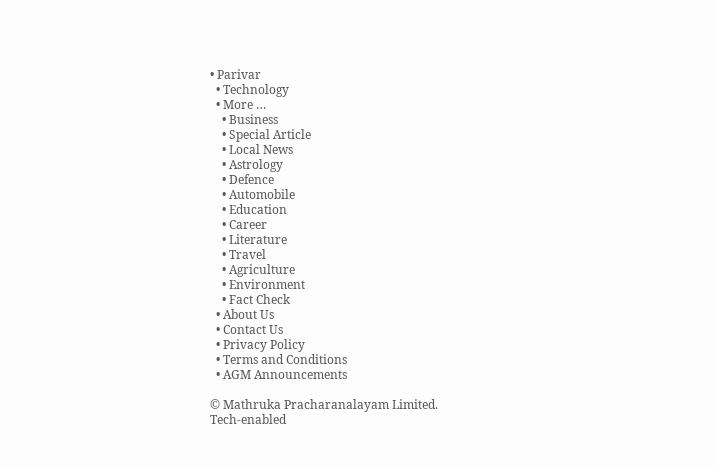• Parivar
  • Technology
  • More …
    • Business
    • Special Article
    • Local News
    • Astrology
    • Defence
    • Automobile
    • Education
    • Career
    • Literature
    • Travel
    • Agriculture
    • Environment
    • Fact Check
  • About Us
  • Contact Us
  • Privacy Policy
  • Terms and Conditions
  • AGM Announcements

© Mathruka Pracharanalayam Limited.
Tech-enabled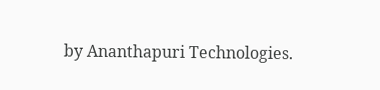by Ananthapuri Technologies.